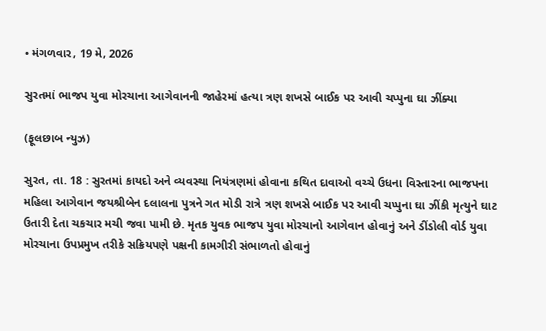• મંગળવાર, 19 મે, 2026

સુરતમાં ભાજપ યુવા મોરચાના આગેવાનની જાહેરમાં હત્યા ત્રણ શખસે બાઈક પર આવી ચપ્પુના ઘા ઝીંક્યા

(ફૂલછાબ ન્યુઝ)

સુરત, તા. 18 : સુરતમાં કાયદો અને વ્યવસ્થા નિયંત્રણમાં હોવાના કથિત દાવાઓ વચ્ચે ઉધના વિસ્તારના ભાજપના મહિલા આગેવાન જયશ્રીબેન દલાલના પુત્રને ગત મોડી રાત્રે ત્રણ શખસે બાઈક પર આવી ચપ્પુના ઘા ઝીંકી મૃત્યુને ઘાટ ઉતારી દેતા ચકચાર મચી જવા પામી છે. મૃતક યુવક ભાજપ યુવા મોરચાનો આગેવાન હોવાનું અને ડીંડોલી વોર્ડ યુવા મોરચાના ઉપપ્રમુખ તરીકે સક્રિયપણે પક્ષની કામગીરી સંભાળતો હોવાનું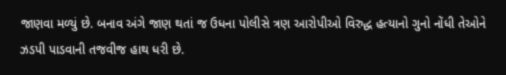જાણવા મળ્યું છે. બનાવ અંગે જાણ થતાં જ ઉધના પોલીસે ત્રણ આરોપીઓ વિરુદ્ધ હત્યાનો ગુનો નોંધી તેઓને ઝડપી પાડવાની તજવીજ હાથ ધરી છે.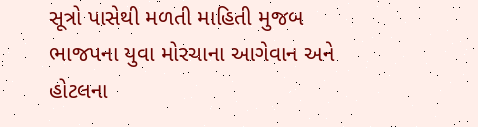સૂત્રો પાસેથી મળતી માહિતી મુજબ ભાજપના યુવા મોરચાના આગેવાન અને હોટલના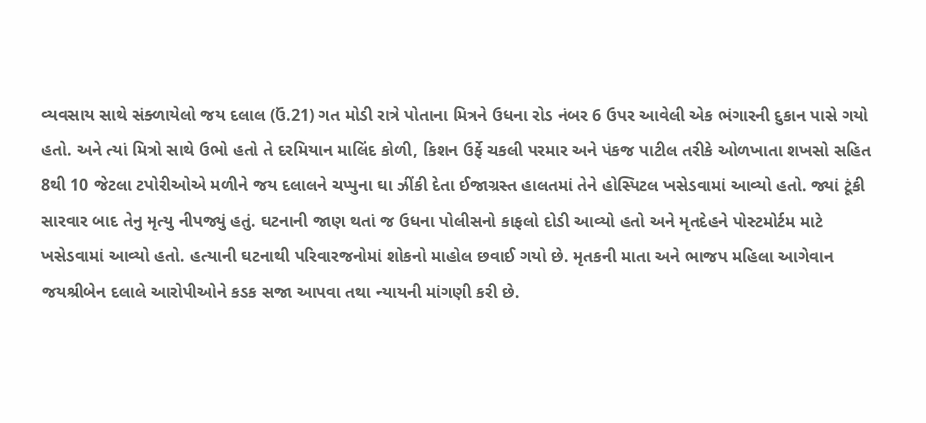વ્યવસાય સાથે સંક્ળાયેલો જય દલાલ (ઉં.21) ગત મોડી રાત્રે પોતાના મિત્રને ઉધના રોડ નંબર 6 ઉપર આવેલી એક ભંગારની દુકાન પાસે ગયો હતો. અને ત્યાં મિત્રો સાથે ઉભો હતો તે દરમિયાન માલિંદ કોળી, કિશન ઉર્ફે ચકલી પરમાર અને પંકજ પાટીલ તરીકે ઓળખાતા શખસો સહિત 8થી 10 જેટલા ટપોરીઓએ મળીને જય દલાલને ચપ્પુના ઘા ઝીંકી દેતા ઈજાગ્રસ્ત હાલતમાં તેને હોસ્પિટલ ખસેડવામાં આવ્યો હતો. જ્યાં ટૂંકી સારવાર બાદ તેનુ મૃત્યુ નીપજ્યું હતું. ઘટનાની જાણ થતાં જ ઉધના પોલીસનો કાફલો દોડી આવ્યો હતો અને મૃતદેહને પોસ્ટમોર્ટમ માટે ખસેડવામાં આવ્યો હતો. હત્યાની ઘટનાથી પરિવારજનોમાં શોકનો માહોલ છવાઈ ગયો છે. મૃતકની માતા અને ભાજપ મહિલા આગેવાન જયશ્રીબેન દલાલે આરોપીઓને કડક સજા આપવા તથા ન્યાયની માંગણી કરી છે.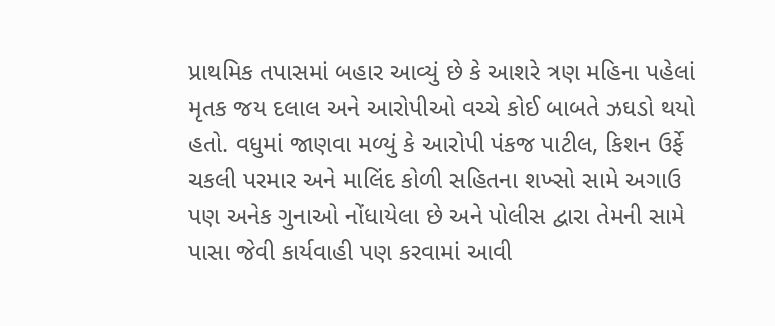પ્રાથમિક તપાસમાં બહાર આવ્યું છે કે આશરે ત્રણ મહિના પહેલાં મૃતક જય દલાલ અને આરોપીઓ વચ્ચે કોઈ બાબતે ઝઘડો થયો હતો. વધુમાં જાણવા મળ્યું કે આરોપી પંકજ પાટીલ, કિશન ઉર્ફે ચકલી પરમાર અને માલિંદ કોળી સહિતના શખ્સો સામે અગાઉ પણ અનેક ગુનાઓ નોંધાયેલા છે અને પોલીસ દ્વારા તેમની સામે પાસા જેવી કાર્યવાહી પણ કરવામાં આવી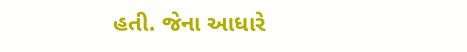હતી. જેના આધારે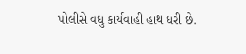પોલીસે વધુ કાર્યવાહી હાથ ધરી છે.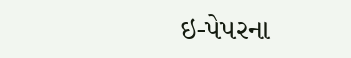ઇ-પેપરના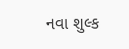નવા શુલ્ક